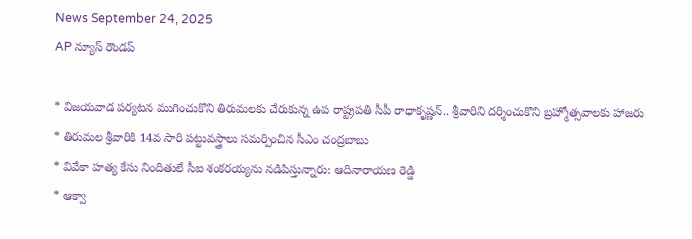News September 24, 2025
AP న్యూస్ రౌండప్

* విజయవాడ పర్యటన ముగించుకొని తిరుమలకు చేరుకున్న ఉప రాష్ట్రపతి సీపీ రాధాకృష్ణన్.. శ్రీవారిని దర్శించుకొని బ్రహ్మోత్సవాలకు హాజరు
* తిరుమల శ్రీవారికి 14వ సారి పట్టువస్త్రాలు సమర్పించిన సీఎం చంద్రబాబు
* వివేకా హత్య కేసు నిందితులే సీఐ శంకరయ్యను నడిపిస్తున్నారు: ఆదినారాయణ రెడ్డి
* ఆక్వా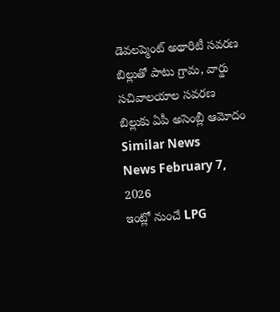డెవలప్మెంట్ అథారిటీ సవరణ బిల్లుతో పాటు గ్రామ, వార్డు సచివాలయాల సవరణ బిల్లుకు ఏపీ అసెంబ్లీ ఆమోదం
Similar News
News February 7, 2026
ఇంట్లో నుంచే LPG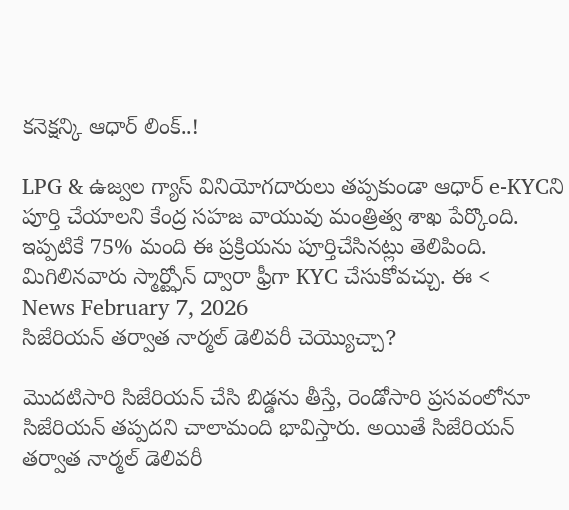కనెక్షన్కి ఆధార్ లింక్..!

LPG & ఉజ్వల గ్యాస్ వినియోగదారులు తప్పకుండా ఆధార్ e-KYCని పూర్తి చేయాలని కేంద్ర సహజ వాయువు మంత్రిత్వ శాఖ పేర్కొంది. ఇప్పటికే 75% మంది ఈ ప్రక్రియను పూర్తిచేసినట్లు తెలిపింది. మిగిలినవారు స్మార్ట్ఫోన్ ద్వారా ఫ్రీగా KYC చేసుకోవచ్చు. ఈ <
News February 7, 2026
సిజేరియన్ తర్వాత నార్మల్ డెలివరీ చెయ్యొచ్చా?

మొదటిసారి సిజేరియన్ చేసి బిడ్డను తీస్తే, రెండోసారి ప్రసవంలోనూ సిజేరియన్ తప్పదని చాలామంది భావిస్తారు. అయితే సిజేరియన్ తర్వాత నార్మల్ డెలివరీ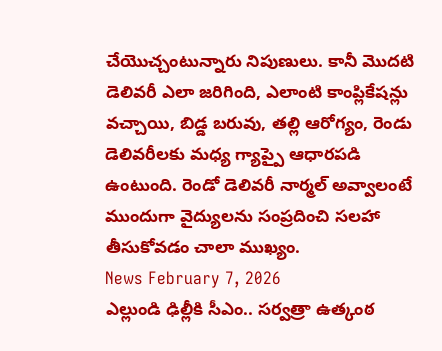చేయొచ్చంటున్నారు నిపుణులు. కానీ మొదటి డెలివరీ ఎలా జరిగింది, ఎలాంటి కాంప్లికేషన్లు వచ్చాయి, బిడ్డ బరువు, తల్లి ఆరోగ్యం, రెండు డెలివరీలకు మధ్య గ్యాప్పై ఆధారపడి ఉంటుంది. రెండో డెలివరీ నార్మల్ అవ్వాలంటే ముందుగా వైద్యులను సంప్రదించి సలహా తీసుకోవడం చాలా ముఖ్యం.
News February 7, 2026
ఎల్లుండి ఢిల్లీకి సీఎం.. సర్వత్రా ఉత్కంఠ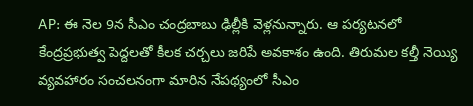AP: ఈ నెల 9న సీఎం చంద్రబాబు ఢిల్లీకి వెళ్లనున్నారు. ఆ పర్యటనలో కేంద్రప్రభుత్వ పెద్దలతో కీలక చర్చలు జరిపే అవకాశం ఉంది. తిరుమల కల్తీ నెయ్యి వ్యవహారం సంచలనంగా మారిన నేపథ్యంలో సీఎం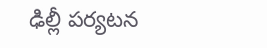ఢిల్లీ పర్యటన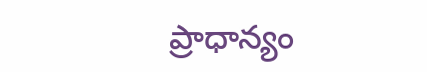ప్రాధాన్యం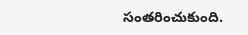సంతరించుకుంది.